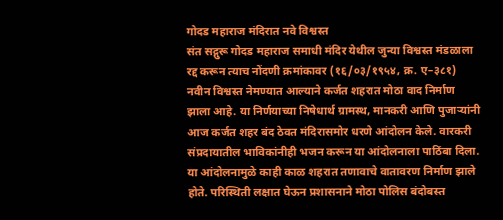गोदड महाराज मंदिरात नवे विश्वस्त
संत सद्गुरू गोदड महाराज समाधी मंदिर येथील जुन्या विश्वस्त मंडळाला रद्द करून त्याच नोंदणी क्रमांकावर (१६/०३/१९५४, क्र. ए–३८१) नवीन विश्वस्त नेमण्यात आल्याने कर्जत शहरात मोठा वाद निर्माण झाला आहे. या निर्णयाच्या निषेधार्थ ग्रामस्थ, मानकरी आणि पुजाऱ्यांनी आज कर्जत शहर बंद ठेवत मंदिरासमोर धरणे आंदोलन केले. वारकरी संप्रदायातील भाविकांनीही भजन करून या आंदोलनाला पाठिंबा दिला.
या आंदोलनामुळे काही काळ शहरात तणावाचे वातावरण निर्माण झाले होते. परिस्थिती लक्षात घेऊन प्रशासनाने मोठा पोलिस बंदोबस्त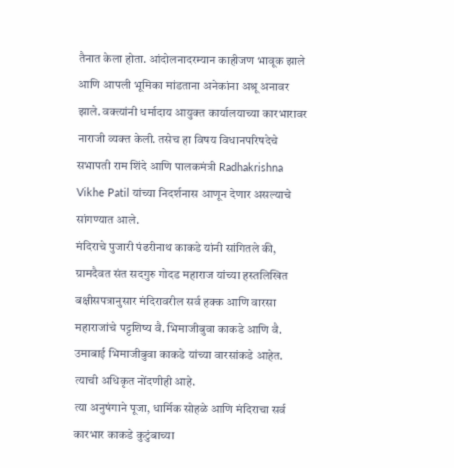तैनात केला होता. आंदोलनादरम्यान काहीजण भावूक झाले आणि आपली भूमिका मांडताना अनेकांना अश्रू अनावर झाले. वक्त्यांनी धर्मादाय आयुक्त कार्यालयाच्या कारभारावर नाराजी व्यक्त केली. तसेच हा विषय विधानपरिषदेचे सभापती राम शिंदे आणि पालकमंत्री Radhakrishna Vikhe Patil यांच्या निदर्शनास आणून देणार असल्याचे सांगण्यात आले.
मंदिराचे पुजारी पंढरीनाथ काकडे यांनी सांगितले की, ग्रामदैवत संत सदगुरु गोदड महाराज यांच्या हस्तलिखित बक्षीसपत्रानुसार मंदिरावरील सर्व हक्क आणि वारसा महाराजांचे पट्टशिष्य वै. भिमाजीबुवा काकडे आणि वै. उमाबाई भिमाजीबुवा काकडे यांच्या वारसांकडे आहेत. त्याची अधिकृत नोंदणीही आहे.
त्या अनुषंगाने पूजा, धार्मिक सोहळे आणि मंदिराचा सर्व कारभार काकडे कुटुंबाच्या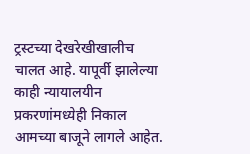ट्रस्टच्या देखरेखीखालीच चालत आहे. यापूर्वी झालेल्या काही न्यायालयीन प्रकरणांमध्येही निकाल आमच्या बाजूने लागले आहेत.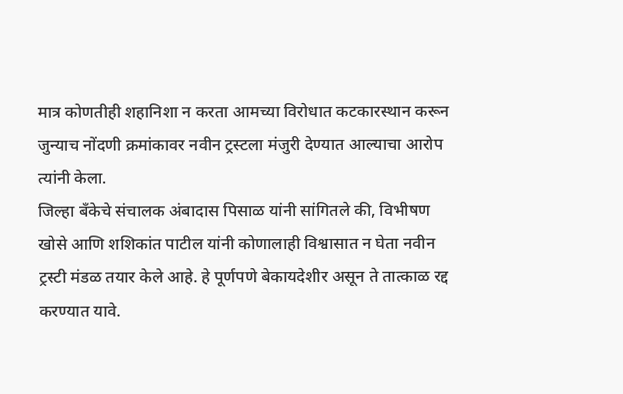मात्र कोणतीही शहानिशा न करता आमच्या विरोधात कटकारस्थान करून जुन्याच नोंदणी क्रमांकावर नवीन ट्रस्टला मंजुरी देण्यात आल्याचा आरोप त्यांनी केला.
जिल्हा बँकेचे संचालक अंबादास पिसाळ यांनी सांगितले की, विभीषण खोसे आणि शशिकांत पाटील यांनी कोणालाही विश्वासात न घेता नवीन ट्रस्टी मंडळ तयार केले आहे. हे पूर्णपणे बेकायदेशीर असून ते तात्काळ रद्द करण्यात यावे.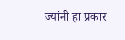ज्यांनी हा प्रकार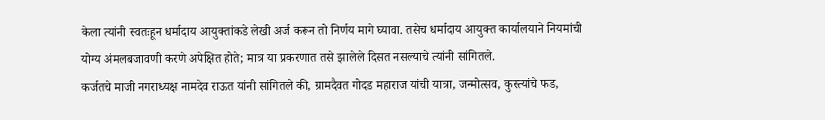केला त्यांनी स्वतःहून धर्मादाय आयुक्तांकडे लेखी अर्ज करून तो निर्णय मागे घ्यावा. तसेच धर्मादाय आयुक्त कार्यालयाने नियमांची योग्य अंमलबजावणी करणे अपेक्षित होते; मात्र या प्रकरणात तसे झालेले दिसत नसल्याचे त्यांनी सांगितले.
कर्जतचे माजी नगराध्यक्ष नामदेव राऊत यांनी सांगितले की, ग्रामदैवत गोदड महाराज यांची यात्रा, जन्मोत्सव, कुस्त्यांचे फड,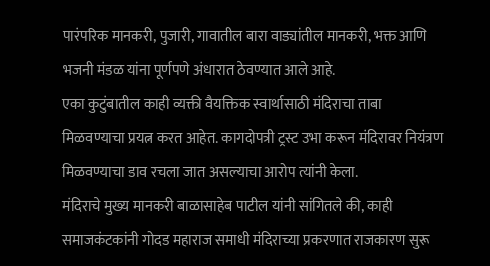पारंपरिक मानकरी, पुजारी, गावातील बारा वाड्यांतील मानकरी, भक्त आणि भजनी मंडळ यांना पूर्णपणे अंधारात ठेवण्यात आले आहे.
एका कुटुंबातील काही व्यक्ती वैयक्तिक स्वार्थासाठी मंदिराचा ताबा मिळवण्याचा प्रयत्न करत आहेत. कागदोपत्री ट्रस्ट उभा करून मंदिरावर नियंत्रण मिळवण्याचा डाव रचला जात असल्याचा आरोप त्यांनी केला.
मंदिराचे मुख्य मानकरी बाळासाहेब पाटील यांनी सांगितले की, काही समाजकंटकांनी गोदड महाराज समाधी मंदिराच्या प्रकरणात राजकारण सुरू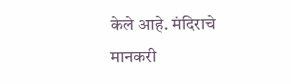केले आहे. मंदिराचे मानकरी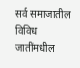सर्व समाजातील विविध जातींमधील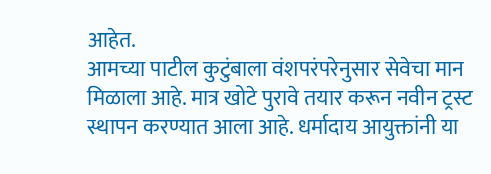आहेत.
आमच्या पाटील कुटुंबाला वंशपरंपरेनुसार सेवेचा मान मिळाला आहे. मात्र खोटे पुरावे तयार करून नवीन ट्रस्ट स्थापन करण्यात आला आहे. धर्मादाय आयुक्तांनी या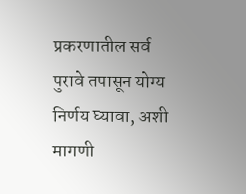प्रकरणातील सर्व पुरावे तपासून योग्य निर्णय घ्यावा, अशी मागणी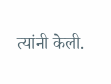त्यांनी केली.